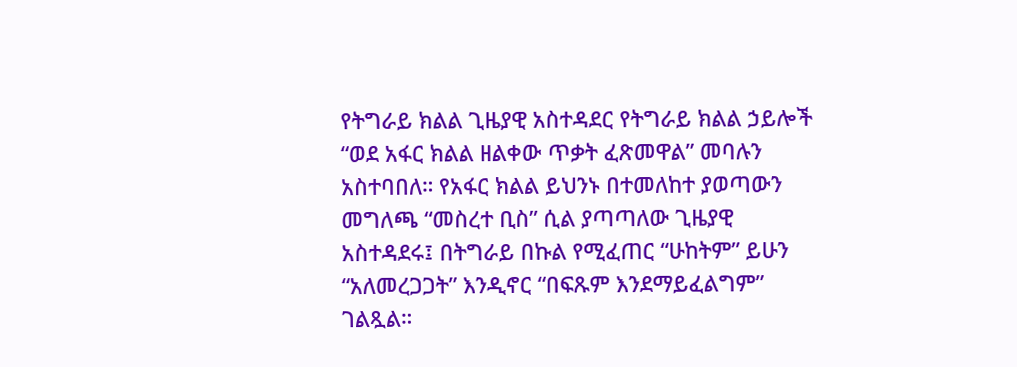የትግራይ ክልል ጊዜያዊ አስተዳደር የትግራይ ክልል ኃይሎች “ወደ አፋር ክልል ዘልቀው ጥቃት ፈጽመዋል” መባሉን አስተባበለ። የአፋር ክልል ይህንኑ በተመለከተ ያወጣውን መግለጫ “መስረተ ቢስ” ሲል ያጣጣለው ጊዜያዊ አስተዳደሩ፤ በትግራይ በኩል የሚፈጠር “ሁከትም” ይሁን “አለመረጋጋት” እንዲኖር “በፍጹም እንደማይፈልግም” ገልጿል።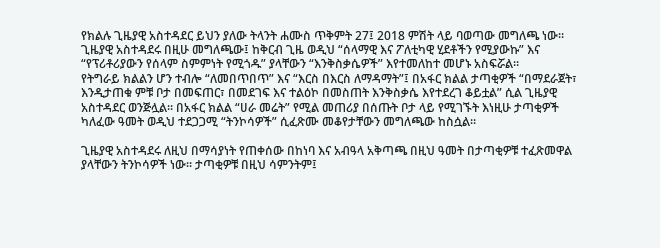የክልሉ ጊዜያዊ አስተዳደር ይህን ያለው ትላንት ሐሙስ ጥቅምት 27፤ 2018 ምሽት ላይ ባወጣው መግለጫ ነው። ጊዜያዊ አስተዳደሩ በዚሁ መግለጫው፤ ከቅርብ ጊዜ ወዲህ “ሰላማዊ እና ፖለቲካዊ ሂደቶችን የሚያውኩ” እና “የፕሪቶሪያውን የሰላም ስምምነት የሚጎዱ” ያላቸውን “እንቅስቃሴዎች” እየተመለከተ መሆኑ አስፍሯል።
የትግራይ ክልልን ሆን ተብሎ “ለመበጥበጥ” እና “እርስ በእርስ ለማዳማት”፤ በአፋር ክልል ታጣቂዎች “በማደራጀት፣ እንዲታጠቁ ምቹ ቦታ በመፍጠር፣ በመደገፍ እና ተልዕኮ በመስጠት እንቅስቃሴ እየተደረገ ቆይቷል” ሲል ጊዜያዊ አስተዳደር ወንጅሏል። በአፋር ክልል “ሀራ መሬት” የሚል መጠሪያ በሰጡት ቦታ ላይ የሚገኙት እነዚሁ ታጣቂዎች ካለፈው ዓመት ወዲህ ተደጋጋሚ “ትንኮሳዎች” ሲፈጽሙ መቆየታቸውን መግለጫው ከስሷል።

ጊዜያዊ አስተዳደሩ ለዚህ በማሳያነት የጠቀሰው በከነባ እና አብዓላ አቅጣጫ በዚህ ዓመት በታጣቂዎቹ ተፈጽመዋል ያላቸውን ትንኮሳዎች ነው። ታጣቂዎቹ በዚህ ሳምንትም፤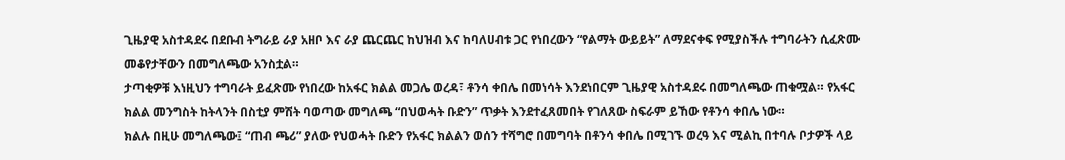ጊዜያዊ አስተዳደሩ በደቡብ ትግራይ ራያ አዘቦ እና ራያ ጨርጨር ከህዝብ እና ከባለሀብቱ ጋር የነበረውን “የልማት ውይይት” ለማደናቀፍ የሚያስችሉ ተግባራትን ሲፈጽሙ መቆየታቸውን በመግለጫው አንስቷል።
ታጣቂዎቹ እነዚህን ተግባራት ይፈጽሙ የነበረው ከአፋር ክልል መጋሌ ወረዳ፣ ቶንሳ ቀበሌ በመነሳት እንደነበርም ጊዜያዊ አስተዳደሩ በመግለጫው ጠቁሟል። የአፋር ክልል መንግስት ከትላንት በስቲያ ምሽት ባወጣው መግለጫ “በህወሓት ቡድን” ጥቃት እንደተፈጸመበት የገለጸው ስፍራም ይኸው የቶንሳ ቀበሌ ነው።
ክልሉ በዚሁ መግለጫው፤ “ጠብ ጫሪ” ያለው የህወሓት ቡድን የአፋር ክልልን ወሰን ተሻግሮ በመግባት በቶንሳ ቀበሌ በሚገኙ ወረዓ እና ሚልኪ በተባሉ ቦታዎች ላይ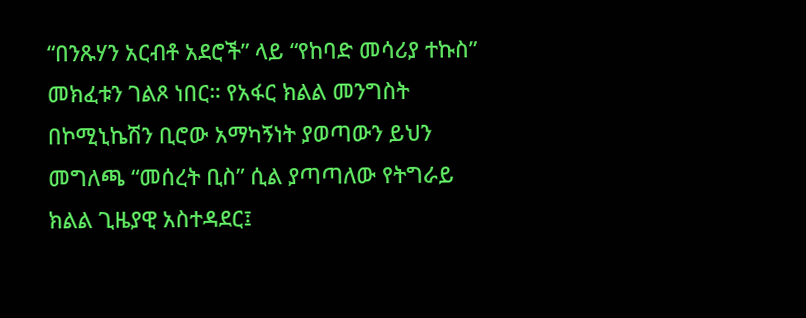“በንጹሃን አርብቶ አደሮች” ላይ “የከባድ መሳሪያ ተኩስ” መክፈቱን ገልጾ ነበር። የአፋር ክልል መንግስት በኮሚኒኬሽን ቢሮው አማካኝነት ያወጣውን ይህን መግለጫ “መሰረት ቢስ” ሲል ያጣጣለው የትግራይ ክልል ጊዜያዊ አስተዳደር፤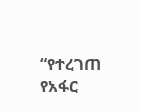“የተረገጠ የአፋር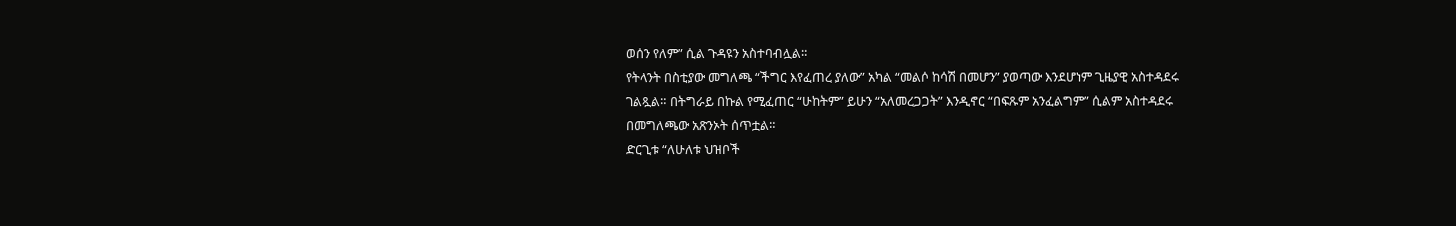ወሰን የለም” ሲል ጉዳዩን አስተባብሏል።
የትላንት በስቲያው መግለጫ “ችግር እየፈጠረ ያለው” አካል “መልሶ ከሳሽ በመሆን” ያወጣው እንደሆነም ጊዜያዊ አስተዳደሩ ገልጿል። በትግራይ በኩል የሚፈጠር “ሁከትም” ይሁን “አለመረጋጋት” እንዲኖር “በፍጹም አንፈልግም” ሲልም አስተዳደሩ በመግለጫው አጽንኦት ሰጥቷል።
ድርጊቱ “ለሁለቱ ህዝቦች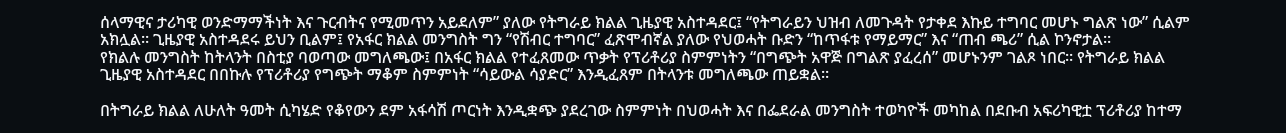ሰላማዊና ታሪካዊ ወንድማማችነት እና ጉርብትና የሚመጥን አይደለም” ያለው የትግራይ ክልል ጊዜያዊ አስተዳደር፤ “የትግራይን ህዝብ ለመጉዳት የታቀደ እኩይ ተግባር መሆኑ ግልጽ ነው” ሲልም አክሏል። ጊዜያዊ አስተዳደሩ ይህን ቢልም፤ የአፋር ክልል መንግስት ግን “የሽብር ተግባር” ፈጽሞብኛል ያለው የህወሓት ቡድን “ከጥፋቱ የማይማር” እና “ጠብ ጫሪ” ሲል ኮንኖታል።
የክልሉ መንግስት ከትላንት በስቲያ ባወጣው መግለጫው፤ በአፋር ክልል የተፈጸመው ጥቃት የፕሪቶሪያ ስምምነትን “በግጭት አዋጅ በግልጽ ያፈረሰ” መሆኑንም ገልጾ ነበር። የትግራይ ክልል ጊዜያዊ አስተዳደር በበኩሉ የፕሪቶሪያ የግጭት ማቆም ስምምነት “ሳይውል ሳያድር” እንዲፈጸም በትላንቱ መግለጫው ጠይቋል።

በትግራይ ክልል ለሁለት ዓመት ሲካሄድ የቆየውን ደም አፋሳሽ ጦርነት እንዲቋጭ ያደረገው ስምምነት በህወሓት እና በፌደራል መንግስት ተወካዮች መካከል በደቡብ አፍሪካዊቷ ፕሪቶሪያ ከተማ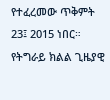የተፈረመው ጥቅምት 23፤ 2015 ነበር። የትግራይ ክልል ጊዜያዊ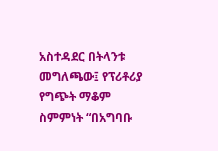አስተዳደር በትላንቱ መግለጫው፤ የፕሪቶሪያ የግጭት ማቆም ስምምነት “በአግባቡ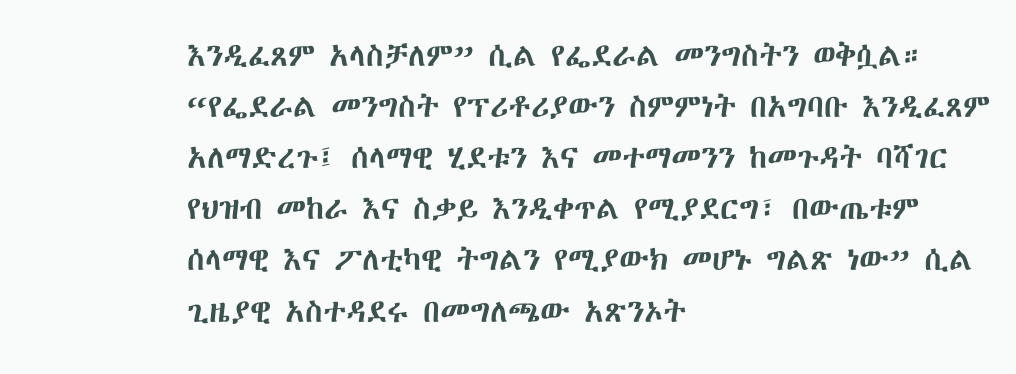እንዲፈጸም አላስቻለም” ሲል የፌደራል መንግስትን ወቅሷል።
“የፌደራል መንግስት የፕሪቶሪያውን ስምምነት በአግባቡ እንዲፈጸም አለማድረጉ፤ ሰላማዊ ሂደቱን እና መተማመንን ከመጉዳት ባሻገር የህዝብ መከራ እና ስቃይ እንዲቀጥል የሚያደርግ፣ በውጤቱም ሰላማዊ እና ፖለቲካዊ ትግልን የሚያውክ መሆኑ ግልጽ ነው” ሲል ጊዜያዊ አስተዳደሩ በመግለጫው አጽንኦት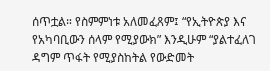ሰጥቷል። የስምምነቱ አለመፈጸም፤ “የኢትዮጵያ እና የአካባቢውን ሰላም የሚያውክ” እንዲሁም “ያልተፈለገ ዳግም ጥፋት የሚያስከትል የውድመት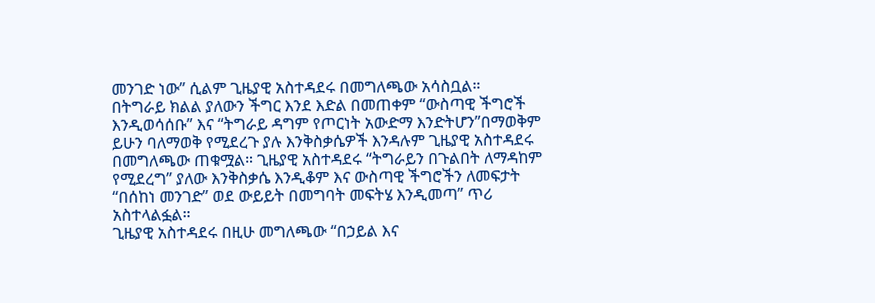መንገድ ነው” ሲልም ጊዜያዊ አስተዳደሩ በመግለጫው አሳስቧል።
በትግራይ ክልል ያለውን ችግር እንደ እድል በመጠቀም “ውስጣዊ ችግሮች እንዲወሳሰቡ” እና “ትግራይ ዳግም የጦርነት አውድማ እንድትሆን”በማወቅም ይሁን ባለማወቅ የሚደረጉ ያሉ እንቅስቃሴዎች እንዳሉም ጊዜያዊ አስተዳደሩ በመግለጫው ጠቁሟል። ጊዜያዊ አስተዳደሩ “ትግራይን በጉልበት ለማዳከም የሚደረግ” ያለው እንቅስቃሴ እንዲቆም እና ውስጣዊ ችግሮችን ለመፍታት “በሰከነ መንገድ” ወደ ውይይት በመግባት መፍትሄ እንዲመጣ” ጥሪ አስተላልፏል።
ጊዜያዊ አስተዳደሩ በዚሁ መግለጫው “በኃይል እና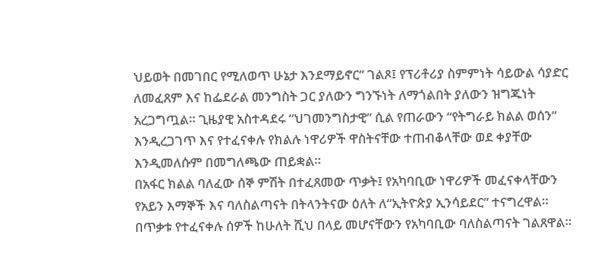ህይወት በመገበር የሚለወጥ ሁኔታ እንደማይኖር” ገልጾ፤ የፕሪቶሪያ ስምምነት ሳይውል ሳያድር ለመፈጸም እና ከፌደራል መንግስት ጋር ያለውን ግንኙነት ለማጎልበት ያለውን ዝግጁነት አረጋግጧል። ጊዜያዊ አስተዳደሩ “ህገመንግስታዊ” ሲል የጠራውን “የትግራይ ክልል ወሰን” እንዲረጋገጥ እና የተፈናቀሉ የክልሉ ነዋሪዎች ዋስትናቸው ተጠብቆላቸው ወደ ቀያቸው እንዲመለሱም በመግለጫው ጠይቋል።
በአፋር ክልል ባለፈው ሰኞ ምሽት በተፈጸመው ጥቃት፤ የአካባቢው ነዋሪዎች መፈናቀላቸውን የአይን እማኞች እና ባለስልጣናት በትላንትናው ዕለት ለ“ኢትዮጵያ ኢንሳይደር” ተናግረዋል። በጥቃቱ የተፈናቀሉ ሰዎች ከሁለት ሺህ በላይ መሆናቸውን የአካባቢው ባለስልጣናት ገልጸዋል።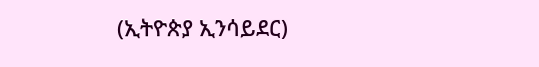(ኢትዮጵያ ኢንሳይደር)